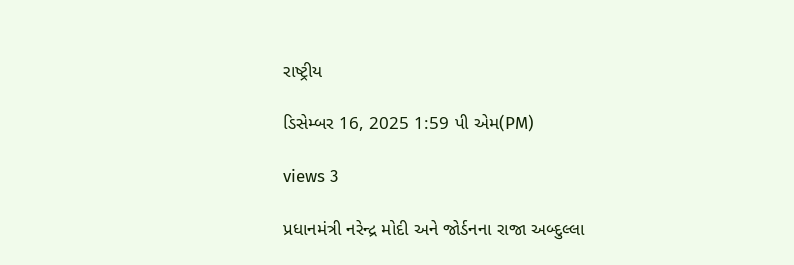રાષ્ટ્રીય

ડિસેમ્બર 16, 2025 1:59 પી એમ(PM)

views 3

પ્રધાનમંત્રી નરેન્દ્ર મોદી અને જોર્ડનના રાજા અબ્દુલ્લા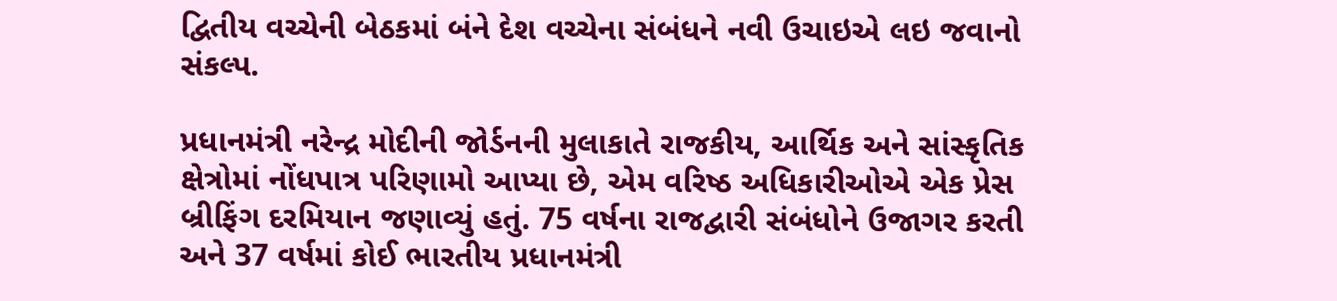દ્વિતીય વચ્ચેની બેઠકમાં બંને દેશ વચ્ચેના સંબંધને નવી ઉચાઇએ લઇ જવાનો સંકલ્પ.

પ્રધાનમંત્રી નરેન્દ્ર મોદીની જોર્ડનની મુલાકાતે રાજકીય, આર્થિક અને સાંસ્કૃતિક ક્ષેત્રોમાં નોંધપાત્ર પરિણામો આપ્યા છે, એમ વરિષ્ઠ અધિકારીઓએ એક પ્રેસ બ્રીફિંગ દરમિયાન જણાવ્યું હતું. 75 વર્ષના રાજદ્વારી સંબંધોને ઉજાગર કરતી અને 37 વર્ષમાં કોઈ ભારતીય પ્રધાનમંત્રી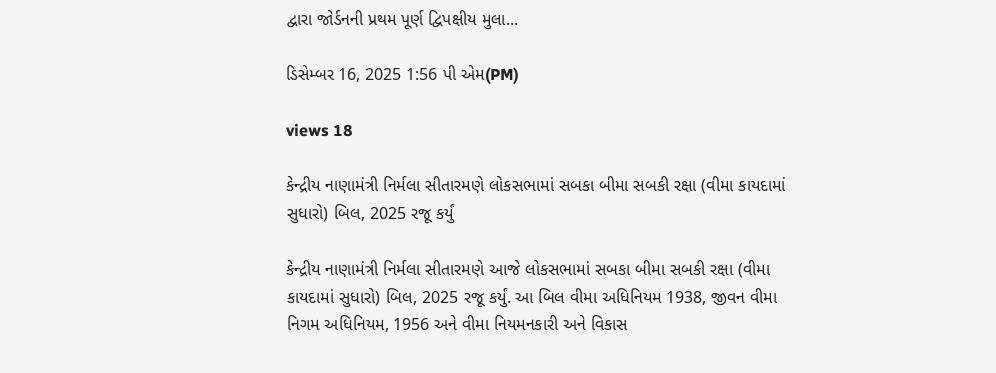દ્વારા જોર્ડનની પ્રથમ પૂર્ણ દ્વિપક્ષીય મુલા...

ડિસેમ્બર 16, 2025 1:56 પી એમ(PM)

views 18

કેન્દ્રીય નાણામંત્રી નિર્મલા સીતારમણે લોકસભામાં સબકા બીમા સબકી રક્ષા (વીમા કાયદામાં સુધારો) બિલ, 2025 રજૂ કર્યું

કેન્દ્રીય નાણામંત્રી નિર્મલા સીતારમણે આજે લોકસભામાં સબકા બીમા સબકી રક્ષા (વીમા કાયદામાં સુધારો) બિલ, 2025 રજૂ કર્યું. આ બિલ વીમા અધિનિયમ 1938, જીવન વીમા નિગમ અધિનિયમ, 1956 અને વીમા નિયમનકારી અને વિકાસ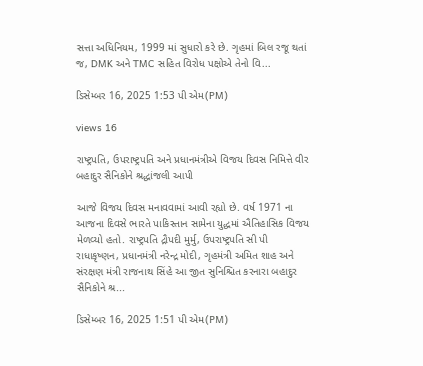સત્તા અધિનિયમ, 1999 માં સુધારો કરે છે. ગૃહમાં બિલ રજૂ થતાં જ, DMK અને TMC સહિત વિરોધ પક્ષોએ તેનો વિ...

ડિસેમ્બર 16, 2025 1:53 પી એમ(PM)

views 16

રાષ્ટ્રપતિ, ઉપરાષ્ટ્રપતિ અને પ્રધાનમંત્રીએ વિજય દિવસ નિમિત્તે વીર બહાદુર સૈનિકોને શ્રદ્ધાંજલી આપી

આજે વિજય દિવસ મનાવવામાં આવી રહ્યો છે. વર્ષ 1971 ના આજના દિવસે ભારતે પાકિસ્તાન સામેના યુદ્ધમાં ઐતિહાસિક વિજય મેળવ્યો હતો. રાષ્ટ્રપતિ દ્રૌપદી મુર્મુ, ઉપરાષ્ટ્રપતિ સી પી રાધાકૃષ્ણન, પ્રધાનમંત્રી નરેન્દ્ર મોદી, ગૃહમંત્રી અમિત શાહ અને સંરક્ષણ મંત્રી રાજનાથ સિંહે આ જીત સુનિશ્ચિત કરનારા બહાદુર સૈનિકોને શ્ર...

ડિસેમ્બર 16, 2025 1:51 પી એમ(PM)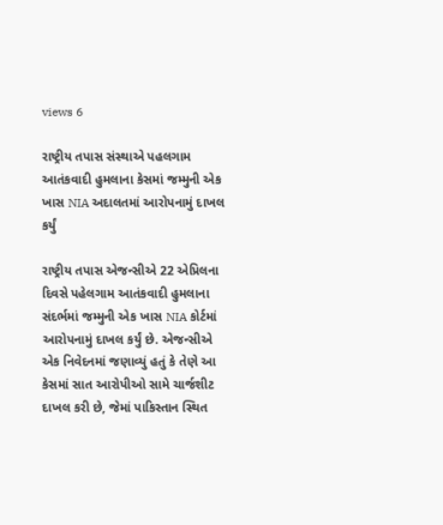views 6

રાષ્ટ્રીય તપાસ સંસ્થાએ પહલગામ આતંકવાદી હુમલાના કેસમાં જમ્મુની એક ખાસ NIA અદાલતમાં આરોપનામું દાખલ કર્યું

રાષ્ટ્રીય તપાસ એજન્સીએ 22 એપ્રિલના દિવસે પહેલગામ આતંકવાદી હુમલાના સંદર્ભમાં જમ્મુની એક ખાસ NIA કોર્ટમાં આરોપનામું દાખલ કર્યું છે. એજન્સીએ એક નિવેદનમાં જણાવ્યું હતું કે તેણે આ કેસમાં સાત આરોપીઓ સામે ચાર્જશીટ દાખલ કરી છે, જેમાં પાકિસ્તાન સ્થિત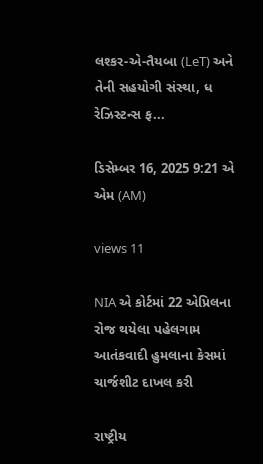લશ્કર-એ-તૈયબા (LeT) અને તેની સહયોગી સંસ્થા, ધ રેઝિસ્ટન્સ ફ...

ડિસેમ્બર 16, 2025 9:21 એ એમ (AM)

views 11

NIA એ કોર્ટમાં 22 એપ્રિલના રોજ થયેલા પહેલગામ આતંકવાદી હુમલાના કેસમાં ચાર્જશીટ દાખલ કરી

રાષ્ટ્રીય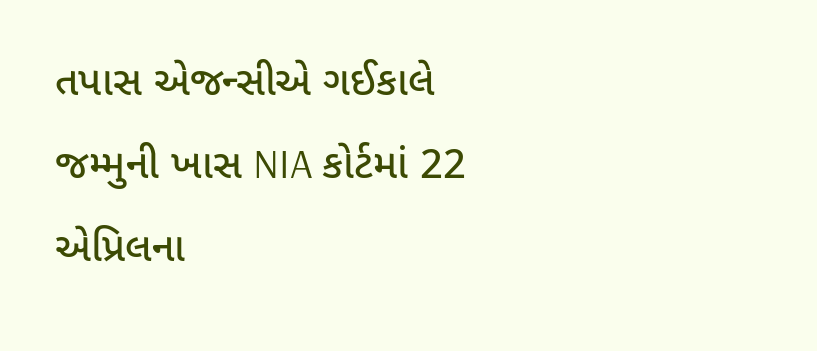તપાસ એજન્સીએ ગઈકાલે જમ્મુની ખાસ NIA કોર્ટમાં 22 એપ્રિલના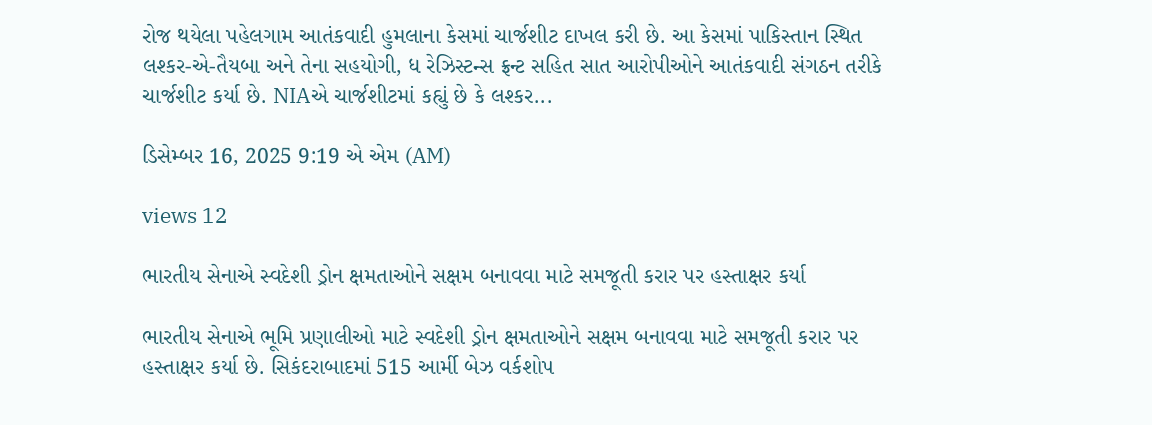રોજ થયેલા પહેલગામ આતંકવાદી હુમલાના કેસમાં ચાર્જશીટ દાખલ કરી છે. આ કેસમાં પાકિસ્તાન સ્થિત લશ્કર-એ-તૈયબા અને તેના સહયોગી, ધ રેઝિસ્ટન્સ ફ્રન્ટ સહિત સાત આરોપીઓને આતંકવાદી સંગઠન તરીકે ચાર્જશીટ કર્યા છે. NIAએ ચાર્જશીટમાં કહ્યું છે કે લશ્કર...

ડિસેમ્બર 16, 2025 9:19 એ એમ (AM)

views 12

ભારતીય સેનાએ સ્વદેશી ડ્રોન ક્ષમતાઓને સક્ષમ બનાવવા માટે સમજૂતી કરાર પર હસ્તાક્ષર કર્યા

ભારતીય સેનાએ ભૂમિ પ્રણાલીઓ માટે સ્વદેશી ડ્રોન ક્ષમતાઓને સક્ષમ બનાવવા માટે સમજૂતી કરાર પર હસ્તાક્ષર કર્યા છે. સિકંદરાબાદમાં 515 આર્મી બેઝ વર્કશોપ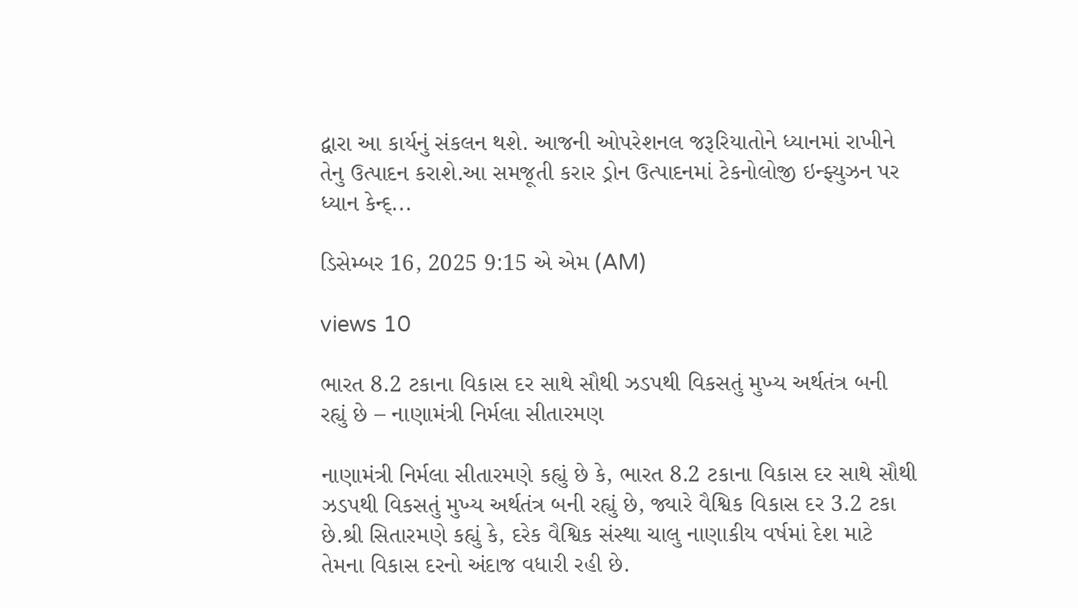દ્વારા આ કાર્યનું સંકલન થશે. આજની ઓપરેશનલ જરૂરિયાતોને ધ્યાનમાં રાખીને તેનુ ઉત્પાદન કરાશે.આ સમજૂતી કરાર ડ્રોન ઉત્પાદનમાં ટેકનોલોજી ઇન્ફ્યુઝન પર ધ્યાન કેન્દ્...

ડિસેમ્બર 16, 2025 9:15 એ એમ (AM)

views 10

ભારત 8.2 ટકાના વિકાસ દર સાથે સૌથી ઝડપથી વિકસતું મુખ્ય અર્થતંત્ર બની રહ્યું છે – નાણામંત્રી નિર્મલા સીતારમણ

નાણામંત્રી નિર્મલા સીતારમણે કહ્યું છે કે, ભારત 8.2 ટકાના વિકાસ દર સાથે સૌથી ઝડપથી વિકસતું મુખ્ય અર્થતંત્ર બની રહ્યું છે, જ્યારે વૈશ્વિક વિકાસ દર 3.2 ટકા છે.શ્રી સિતારમણે કહ્યું કે, દરેક વૈશ્વિક સંસ્થા ચાલુ નાણાકીય વર્ષમાં દેશ માટે તેમના વિકાસ દરનો અંદાજ વધારી રહી છે.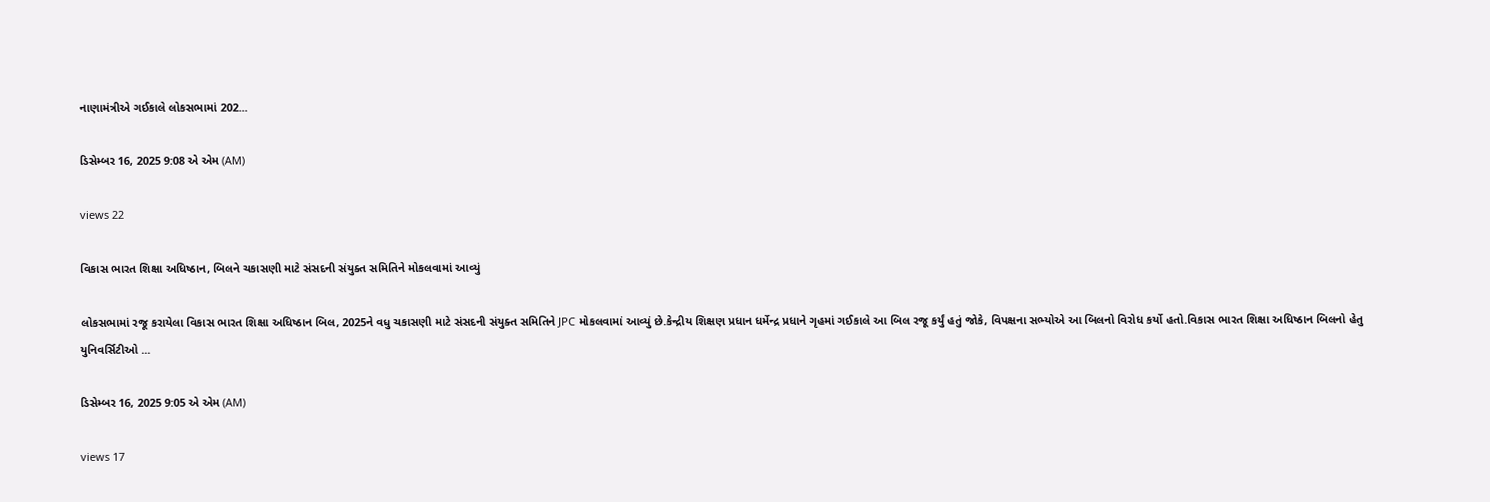નાણામંત્રીએ ગઈકાલે લોકસભામાં 202...

ડિસેમ્બર 16, 2025 9:08 એ એમ (AM)

views 22

વિકાસ ભારત શિક્ષા અધિષ્ઠાન, બિલને ચકાસણી માટે સંસદની સંયુક્ત સમિતિને મોકલવામાં આવ્યું

લોકસભામાં રજૂ કરાયેલા વિકાસ ભારત શિક્ષા અધિષ્ઠાન બિલ, 2025ને વધુ ચકાસણી માટે સંસદની સંયુક્ત સમિતિને JPC મોકલવામાં આવ્યું છે.કેન્દ્રીય શિક્ષણ પ્રધાન ધર્મેન્દ્ર પ્રધાને ગૃહમાં ગઈકાલે આ બિલ રજૂ કર્યું હતું જોકે, વિપક્ષના સભ્યોએ આ બિલનો વિરોધ કર્યો હતો.વિકાસ ભારત શિક્ષા અધિષ્ઠાન બિલનો હેતુ યુનિવર્સિટીઓ ...

ડિસેમ્બર 16, 2025 9:05 એ એમ (AM)

views 17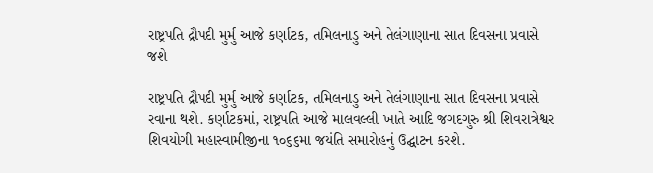રાષ્ટ્રપતિ દ્રૌપદી મુર્મુ આજે કર્ણાટક, તમિલનાડુ અને તેલંગાણાના સાત દિવસના પ્રવાસે જશે

રાષ્ટ્રપતિ દ્રૌપદી મુર્મુ આજે કર્ણાટક, તમિલનાડુ અને તેલંગાણાના સાત દિવસના પ્રવાસે રવાના થશે. કર્ણાટકમાં, રાષ્ટ્રપતિ આજે માલવલ્લી ખાતે આદિ જગદગુરુ શ્રી શિવરાત્રેશ્વર શિવયોગી મહાસ્વામીજીના ૧૦૬૬મા જયંતિ સમારોહનું ઉદ્ઘાટન કરશે.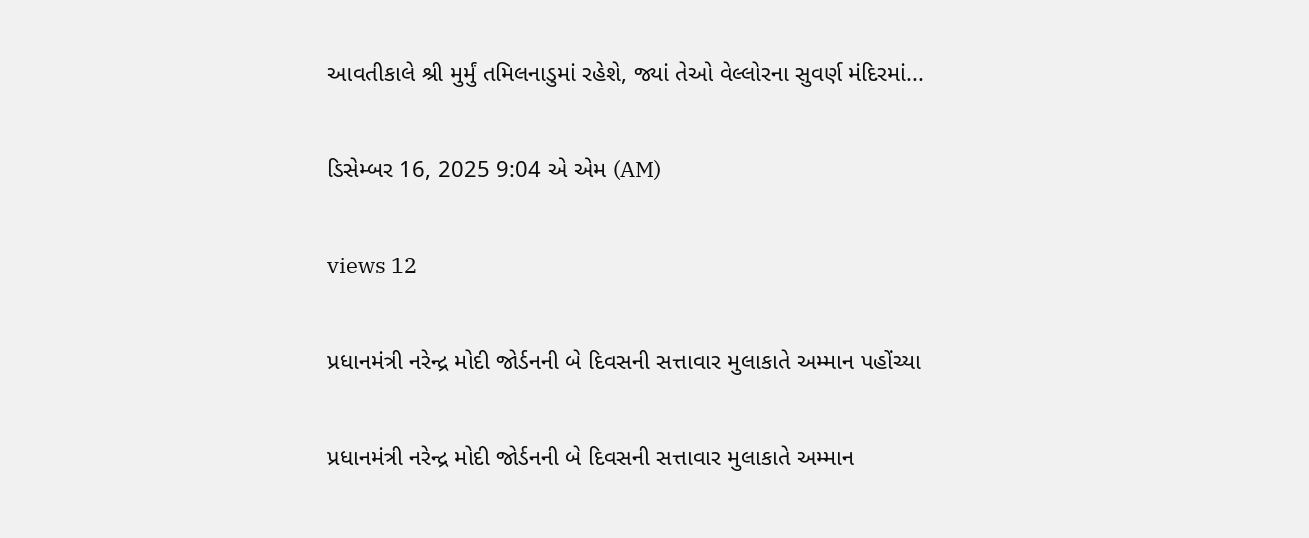આવતીકાલે શ્રી મુર્મું તમિલનાડુમાં રહેશે, જ્યાં તેઓ વેલ્લોરના સુવર્ણ મંદિરમાં...

ડિસેમ્બર 16, 2025 9:04 એ એમ (AM)

views 12

પ્રધાનમંત્રી નરેન્દ્ર મોદી જોર્ડનની બે દિવસની સત્તાવાર મુલાકાતે અમ્માન પહોંચ્યા

પ્રધાનમંત્રી નરેન્દ્ર મોદી જોર્ડનની બે દિવસની સત્તાવાર મુલાકાતે અમ્માન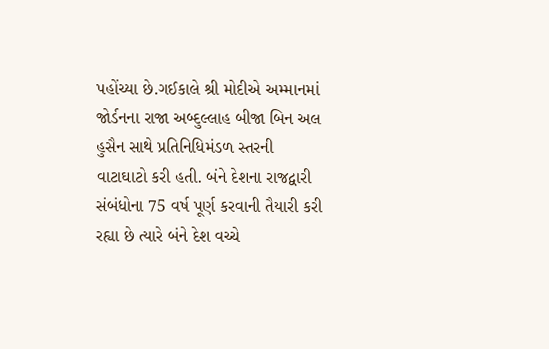પહોંચ્યા છે.ગઈકાલે શ્રી મોદીએ અમ્માનમાં જોર્ડનના રાજા અબ્દુલ્લાહ બીજા બિન અલ હુસૈન સાથે પ્રતિનિધિમંડળ સ્તરની વાટાઘાટો કરી હતી. બંને દેશના રાજદ્વારી સંબંધોના 75 વર્ષ પૂર્ણ કરવાની તૈયારી કરી રહ્યા છે ત્યારે બંને દેશ વચ્ચે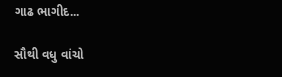ગાઢ ભાગીદ...

સૌથી વધુ વાંચો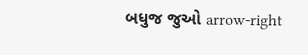બધુજ જુઓ arrow-right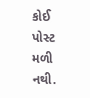કોઈ પોસ્ટ મળી નથી.